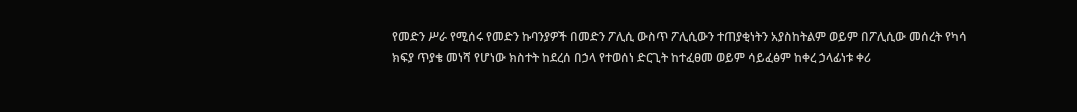የመድን ሥራ የሚሰሩ የመድን ኩባንያዎች በመድን ፖሊሲ ውስጥ ፖሊሲውን ተጠያቂነትን አያስከትልም ወይም በፖሊሲው መሰረት የካሳ ክፍያ ጥያቄ መነሻ የሆነው ክስተት ከደረሰ በኃላ የተወሰነ ድርጊት ከተፈፀመ ወይም ሳይፈፅም ከቀረ ኃላፊነቱ ቀሪ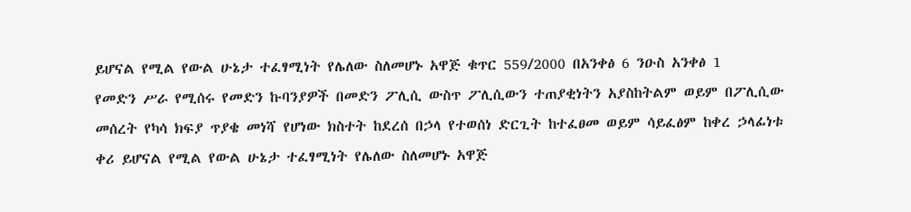ይሆናል የሚል የውል ሁኔታ ተፈፃሚነት የሌለው ስለመሆኑ አዋጅ ቁጥር 559/2000 በአንቀፅ 6 ንዑስ አንቀፅ 1
የመድን ሥራ የሚሰሩ የመድን ኩባንያዎች በመድን ፖሊሲ ውስጥ ፖሊሲውን ተጠያቂነትን አያስከትልም ወይም በፖሊሲው መሰረት የካሳ ክፍያ ጥያቄ መነሻ የሆነው ክስተት ከደረሰ በኃላ የተወሰነ ድርጊት ከተፈፀመ ወይም ሳይፈፅም ከቀረ ኃላፊነቱ ቀሪ ይሆናል የሚል የውል ሁኔታ ተፈፃሚነት የሌለው ስለመሆኑ አዋጅ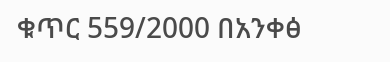ቁጥር 559/2000 በአንቀፅ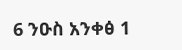6 ንዑስ አንቀፅ 1